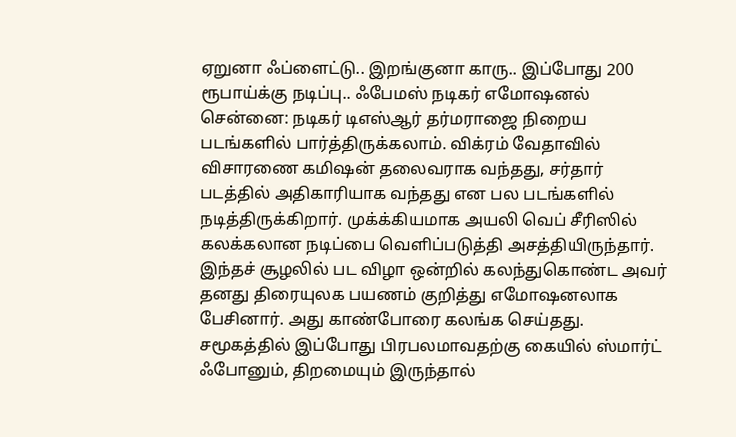ஏறுனா ஃப்ளைட்டு.. இறங்குனா காரு.. இப்போது 200 ரூபாய்க்கு நடிப்பு.. ஃபேமஸ் நடிகர் எமோஷனல்
சென்னை: நடிகர் டிஎஸ்ஆர் தர்மராஜை நிறைய படங்களில் பார்த்திருக்கலாம். விக்ரம் வேதாவில் விசாரணை கமிஷன் தலைவராக வந்தது, சர்தார் படத்தில் அதிகாரியாக வந்தது என பல படங்களில் நடித்திருக்கிறார். முக்க்கியமாக அயலி வெப் சீரிஸில் கலக்கலான நடிப்பை வெளிப்படுத்தி அசத்தியிருந்தார். இந்தச் சூழலில் பட விழா ஒன்றில் கலந்துகொண்ட அவர் தனது திரையுலக பயணம் குறித்து எமோஷனலாக பேசினார். அது காண்போரை கலங்க செய்தது.
சமூகத்தில் இப்போது பிரபலமாவதற்கு கையில் ஸ்மார்ட் ஃபோனும், திறமையும் இருந்தால்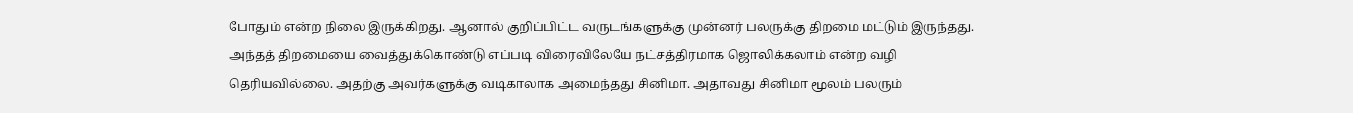போதும் என்ற நிலை இருக்கிறது. ஆனால் குறிப்பிட்ட வருடங்களுக்கு முன்னர் பலருக்கு திறமை மட்டும் இருந்தது. அந்தத் திறமையை வைத்துக்கொண்டு எப்படி விரைவிலேயே நட்சத்திரமாக ஜொலிக்கலாம் என்ற வழி தெரியவில்லை. அதற்கு அவர்களுக்கு வடிகாலாக அமைந்தது சினிமா. அதாவது சினிமா மூலம் பலரும்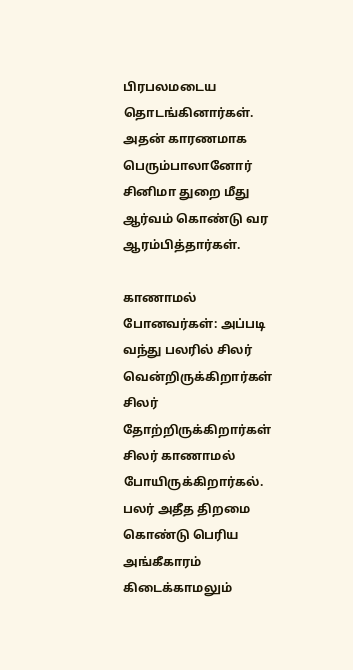பிரபலமடைய தொடங்கினார்கள். அதன் காரணமாக பெரும்பாலானோர் சினிமா துறை மீது ஆர்வம் கொண்டு வர ஆரம்பித்தார்கள்.

காணாமல் போனவர்கள்: அப்படி வந்து பலரில் சிலர் வென்றிருக்கிறார்கள் சிலர் தோற்றிருக்கிறார்கள் சிலர் காணாமல் போயிருக்கிறார்கல். பலர் அதீத திறமை கொண்டு பெரிய அங்கீகாரம் கிடைக்காமலும்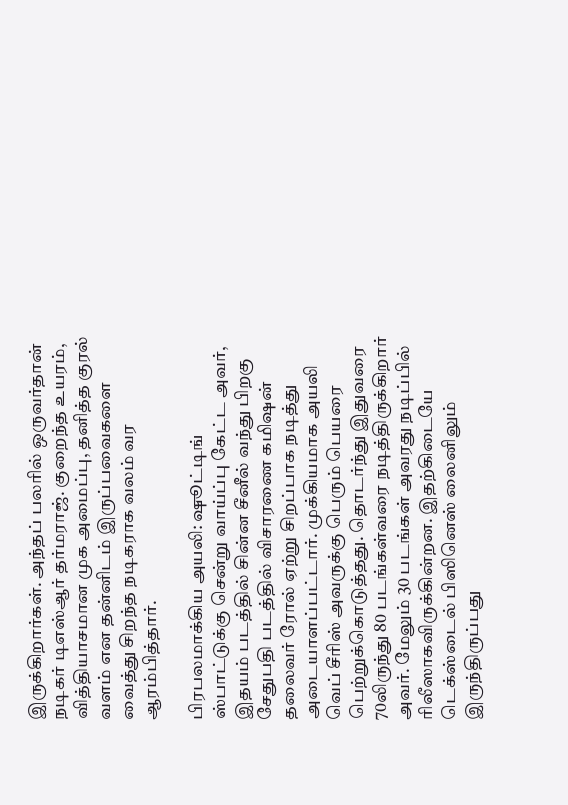இருக்கிறார்கள். அந்தப் பலரில் ஒருவர்தான் நடிகர் டிஎஸ்ஆர் தர்மராஜ். குறைந்த உயரம், வித்தியாசமான முக அமைப்பு, தனித்த குரல் வளம் என தன்னிடம் இருப்பவைகளை வைத்து சிறந்த நடிகராக வலம் வர ஆரம்பித்தார்.

பிரபலமாக்கிய அயலி: ஷூட்டிங் ஸ்பாட்டுக்கு சென்று வாய்ப்பு கேட்ட அவர், இதயம் படத்தில் சின்ன சீனீல் வந்து பிறகு சேதுபதி படத்தில் விசாரணை கமிஷன் தலைவர் ரோல் ஏற்று சிறப்பாக நடித்து அடையாளப்பட்டார். முக்கியமாக அயலி வெப் சீரிஸ் அவருக்கு பெரும் பெயரை பெற்றுக்கொடுத்தது. தொடர்ந்து இதுவரை 70லிருந்து 80 படங்கள்வரை நடித்திருக்கிறார் அவர். மேலும் 30 படங்கள் அவரது நடிப்பில் ரிலீஸாகவிருக்கின்றன. இதற்கிடையே டெக்ஸ்டைல் பிஸினெஸ் லைனிலும் இருந்திருப்பது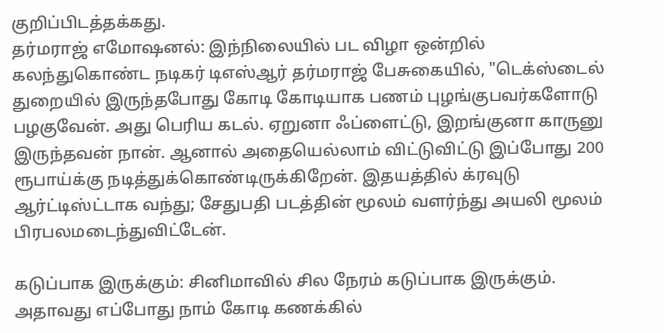குறிப்பிடத்தக்கது.
தர்மராஜ் எமோஷனல்: இந்நிலையில் பட விழா ஒன்றில் கலந்துகொண்ட நடிகர் டிஎஸ்ஆர் தர்மராஜ் பேசுகையில், "டெக்ஸ்டைல் துறையில் இருந்தபோது கோடி கோடியாக பணம் புழங்குபவர்களோடு பழகுவேன். அது பெரிய கடல். ஏறுனா ஃப்ளைட்டு, இறங்குனா காருனு இருந்தவன் நான். ஆனால் அதையெல்லாம் விட்டுவிட்டு இப்போது 200 ரூபாய்க்கு நடித்துக்கொண்டிருக்கிறேன். இதயத்தில் க்ரவுடு ஆர்ட்டிஸ்ட்டாக வந்து; சேதுபதி படத்தின் மூலம் வளர்ந்து அயலி மூலம் பிரபலமடைந்துவிட்டேன்.

கடுப்பாக இருக்கும்: சினிமாவில் சில நேரம் கடுப்பாக இருக்கும். அதாவது எப்போது நாம் கோடி கணக்கில்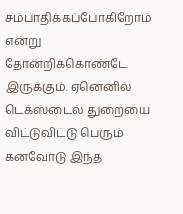சம்பாதிக்கப்போகிறோம் என்று தோன்றிக்கொண்டே இருக்கும். ஏனெனில் டெக்ஸ்டைல் துறையை விட்டுவிட்டு பெரும் கனவோடு இந்த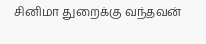சினிமா துறைக்கு வந்தவன்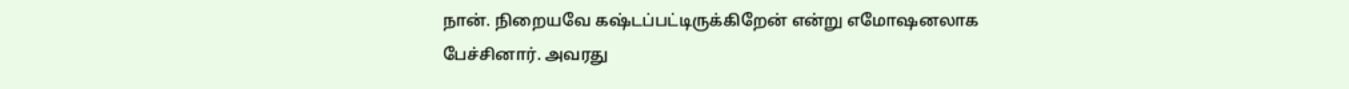நான். நிறையவே கஷ்டப்பட்டிருக்கிறேன் என்று எமோஷனலாக பேச்சினார். அவரது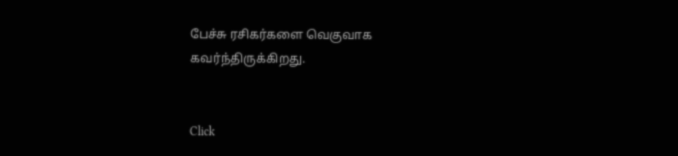பேச்சு ரசிகர்களை வெகுவாக கவர்ந்திருக்கிறது.


Click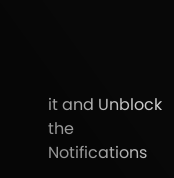it and Unblock the Notifications